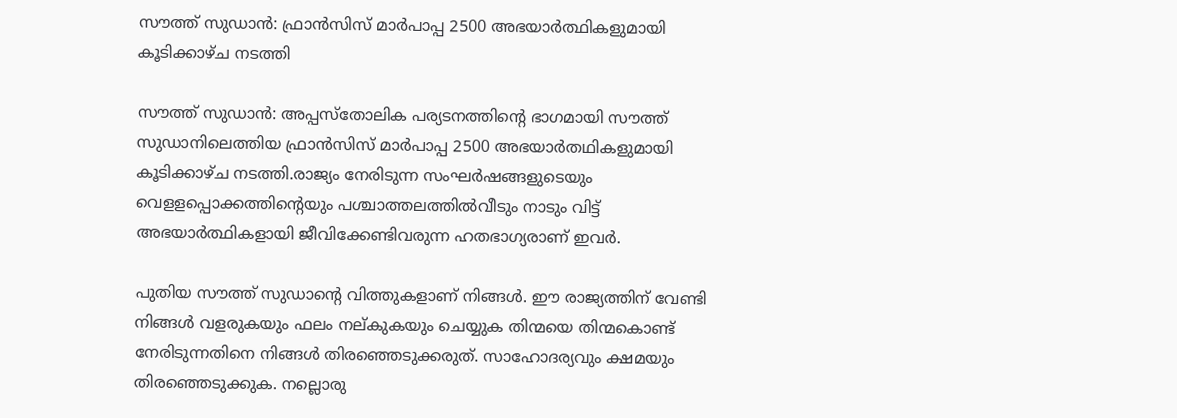സൗത്ത് സുഡാന്‍: ഫ്രാന്‍സിസ് മാര്‍പാപ്പ 2500 അഭയാര്‍ത്ഥികളുമായി കൂടിക്കാഴ്ച നടത്തി

സൗത്ത് സുഡാന്‍: അപ്പസ്‌തോലിക പര്യടനത്തിന്റെ ഭാഗമായി സൗത്ത് സുഡാനിലെത്തിയ ഫ്രാന്‍സിസ് മാര്‍പാപ്പ 2500 അഭയാര്‍തഥികളുമായി കൂടിക്കാഴ്ച നടത്തി.രാജ്യം നേരിടുന്ന സംഘര്‍ഷങ്ങളുടെയും വെളളപ്പൊക്കത്തിന്റെയും പശ്ചാത്തലത്തില്‍വീടും നാടും വിട്ട് അഭയാര്‍ത്ഥികളായി ജീവിക്കേണ്ടിവരുന്ന ഹതഭാഗ്യരാണ് ഇവര്‍.

പുതിയ സൗത്ത് സുഡാന്റെ വിത്തുകളാണ് നിങ്ങള്‍. ഈ രാജ്യത്തിന് വേണ്ടി നിങ്ങള്‍ വളരുകയും ഫലം നല്കുകയും ചെയ്യുക തിന്മയെ തിന്മകൊണ്ട് നേരിടുന്നതിനെ നിങ്ങള്‍ തിരഞ്ഞെടുക്കരുത്. സാഹോദര്യവും ക്ഷമയും തിരഞ്ഞെടുക്കുക. നല്ലൊരു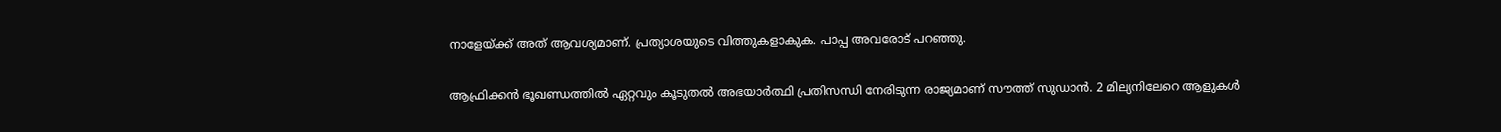നാളേയ്ക്ക് അത് ആവശ്യമാണ്. പ്രത്യാശയുടെ വിത്തുകളാകുക. പാപ്പ അവരോട് പറഞ്ഞു.

ആഫ്രിക്കന്‍ ഭൂഖണ്ഡത്തില്‍ ഏറ്റവും കൂടുതല്‍ അഭയാര്‍ത്ഥി പ്രതിസന്ധി നേരിടുന്ന രാജ്യമാണ് സൗത്ത് സുഡാന്‍. 2 മില്യനിലേറെ ആളുകള്‍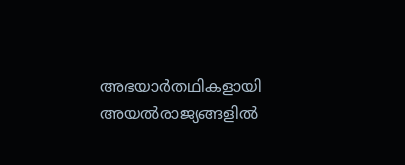അഭയാര്‍തഥികളായി അയല്‍രാജ്യങ്ങളില്‍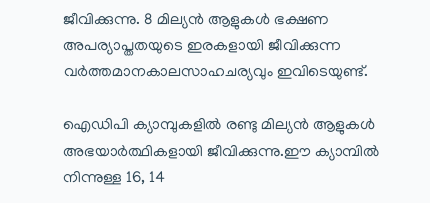ജീവിക്കുന്നു. 8 മില്യന്‍ ആളുകള്‍ ഭക്ഷണ അപര്യാപ്തതയുടെ ഇരകളായി ജീവിക്കുന്ന വര്‍ത്തമാനകാലസാഹചര്യവും ഇവിടെയുണ്ട്.

ഐഡിപി ക്യാമ്പുകളില്‍ രണ്ടു മില്യന്‍ ആളുകള്‍ അഭയാര്‍ത്ഥികളായി ജീവിക്കുന്നു.ഈ ക്യാമ്പില്‍ നിന്നുള്ള 16, 14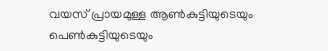വയസ് പ്രായമുള്ള ആണ്‍കുട്ടിയുടെയും പെണ്‍കുട്ടിയുടെയും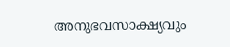അനുഭവസാക്ഷ്യവും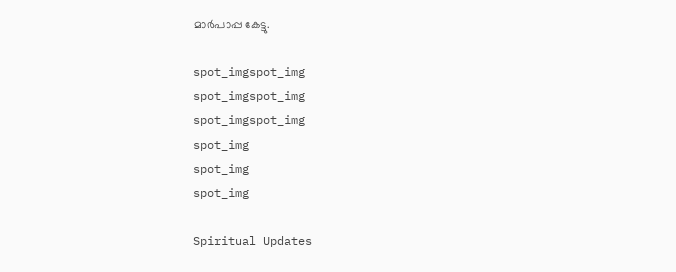മാര്‍പാപ്പ കേട്ടു.

spot_imgspot_img
spot_imgspot_img
spot_imgspot_img
spot_img
spot_img
spot_img

Spiritual Updates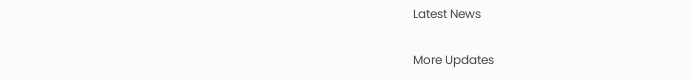Latest News

More Updates